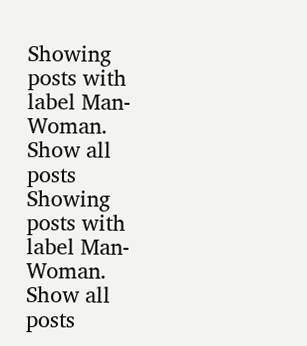Showing posts with label Man-Woman. Show all posts
Showing posts with label Man-Woman. Show all posts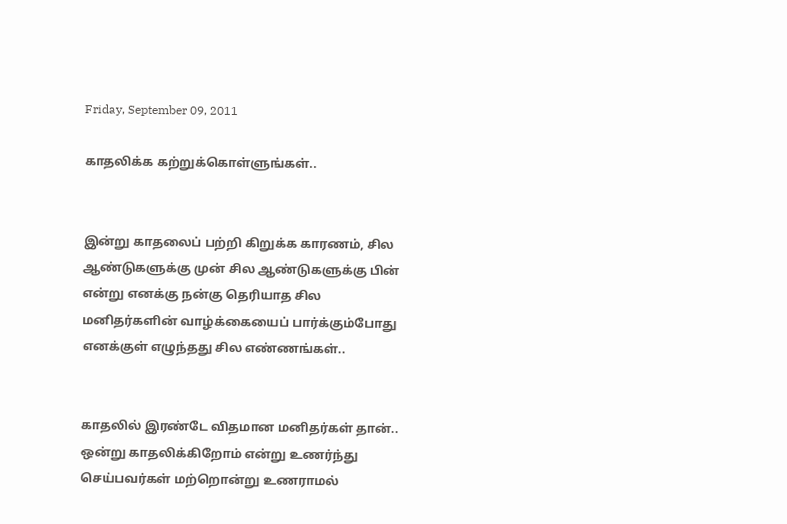Friday, September 09, 2011

காதலிக்க கற்றுக்கொள்ளுங்கள்..


இன்று காதலைப் பற்றி கிறுக்க காரணம், சில ஆண்டுகளுக்கு முன் சில ஆண்டுகளுக்கு பின் என்று எனக்கு நன்கு தெரியாத சில மனிதர்களின் வாழ்க்கையைப் பார்க்கும்போது எனக்குள் எழுந்தது சில எண்ணங்கள்..


காதலில் இரண்டே விதமான மனிதர்கள் தான்.. ஒன்று காதலிக்கிறோம் என்று உணர்ந்து செய்பவர்கள் மற்றொன்று உணராமல்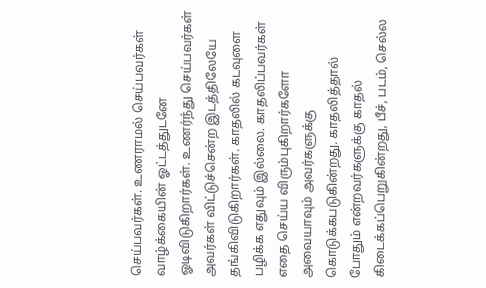செய்பவர்கள். உணராமல் செய்பவர்கள் வாழ்க்கையின் ஓட்டத்துடனே ஓடிவிடுகிறார்கள். உணர்ந்து செய்பவர்கள் அவர்கள் விட்டுச்சென்ற இடத்திலேயே தங்கிவிடுகிறார்கள். காதலில் கடவுளை பழிக்க எதுவும் இல்லை. காதலிப்பவர்கள் எதை செய்ய விரும்புகிறார்களோ அவையாவும் அவர்களுக்கு கொடுக்கபடுகின்றது. காதலித்தால் போதும் என்றவர்களுக்கு காதல் கிடைக்கப்பெறுகின்றது, பீச், படம், செல்ல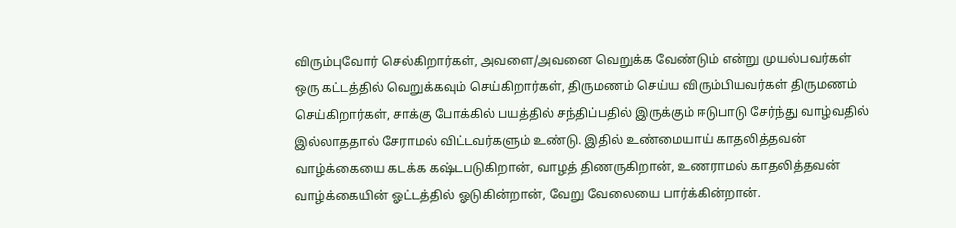விரும்புவோர் செல்கிறார்கள், அவளை/அவனை வெறுக்க வேண்டும் என்று முயல்பவர்கள் ஒரு கட்டத்தில் வெறுக்கவும் செய்கிறார்கள், திருமணம் செய்ய விரும்பியவர்கள் திருமணம் செய்கிறார்கள், சாக்கு போக்கில் பயத்தில் சந்திப்பதில் இருக்கும் ஈடுபாடு சேர்ந்து வாழ்வதில் இல்லாததால் சேராமல் விட்டவர்களும் உண்டு. இதில் உண்மையாய் காதலித்தவன் வாழ்க்கையை கடக்க கஷ்டபடுகிறான், வாழத் திணருகிறான், உணராமல் காதலித்தவன் வாழ்க்கையின் ஓட்டத்தில் ஓடுகின்றான், வேறு வேலையை பார்க்கின்றான்.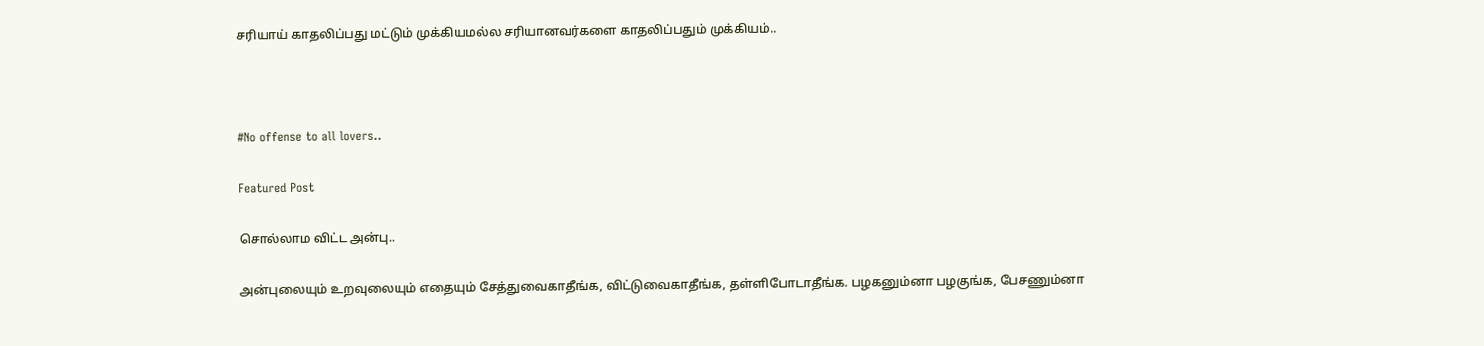சரியாய் காதலிப்பது மட்டும் முக்கியமல்ல சரியானவர்களை காதலிப்பதும் முக்கியம்..



#No offense to all lovers..

Featured Post

சொல்லாம விட்ட அன்பு..

அன்புலையும் உறவுலையும் எதையும் சேத்துவைகாதீங்க, விட்டுவைகாதீங்க, தள்ளிபோடாதீங்க. பழகனும்னா பழகுங்க, பேசணும்னா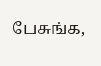பேசுங்க,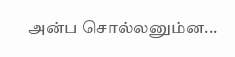அன்ப சொல்லனும்ன...